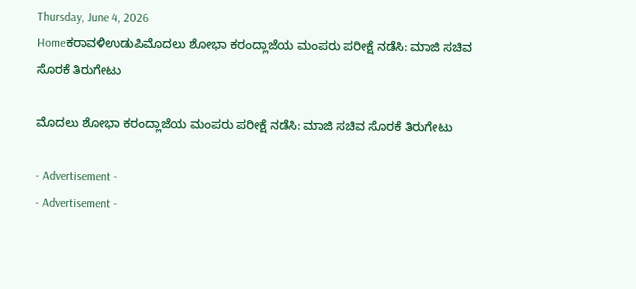Thursday, June 4, 2026
Homeಕರಾವಳಿಉಡುಪಿಮೊದಲು ಶೋಭಾ ಕರಂದ್ಲಾಜೆಯ ಮಂಪರು ಪರೀಕ್ಷೆ ನಡೆಸಿ: ಮಾಜಿ ಸಚಿವ ಸೊರಕೆ ತಿರುಗೇಟು

ಮೊದಲು ಶೋಭಾ ಕರಂದ್ಲಾಜೆಯ ಮಂಪರು ಪರೀಕ್ಷೆ ನಡೆಸಿ: ಮಾಜಿ ಸಚಿವ ಸೊರಕೆ ತಿರುಗೇಟು

- Advertisement -
- Advertisement -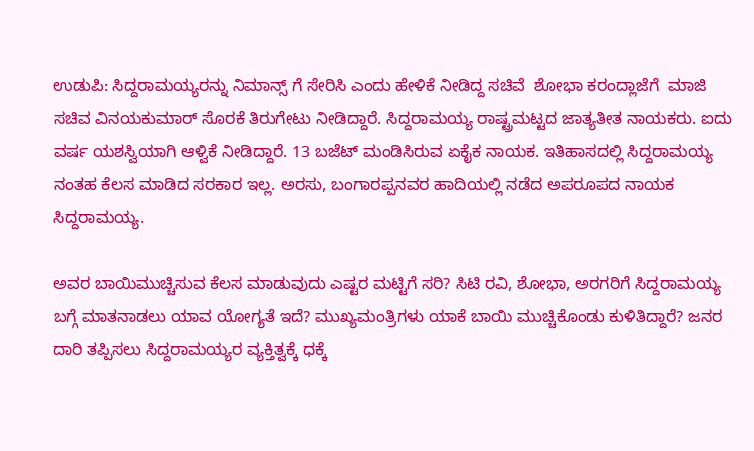ಉಡುಪಿ: ಸಿದ್ದರಾಮಯ್ಯರನ್ನು ನಿಮಾನ್ಸ್ ಗೆ ಸೇರಿಸಿ ಎಂದು ಹೇಳಿಕೆ ನೀಡಿದ್ದ ಸಚಿವೆ  ಶೋಭಾ ಕರಂದ್ಲಾಜೆಗೆ  ಮಾಜಿ ಸಚಿವ ವಿನಯಕುಮಾರ್ ಸೊರಕೆ ತಿರುಗೇಟು ನೀಡಿದ್ದಾರೆ. ಸಿದ್ದರಾಮಯ್ಯ ರಾಷ್ಟ್ರಮಟ್ಟದ ಜಾತ್ಯತೀತ ನಾಯಕರು. ಐದು ವರ್ಷ ಯಶಸ್ವಿಯಾಗಿ ಆಳ್ವಿಕೆ ನೀಡಿದ್ದಾರೆ. 13 ಬಜೆಟ್ ಮಂಡಿಸಿರುವ ಏಕೈಕ ನಾಯಕ. ಇತಿಹಾಸದಲ್ಲಿ ಸಿದ್ದರಾಮಯ್ಯ ನಂತಹ ಕೆಲಸ ಮಾಡಿದ ಸರಕಾರ ಇಲ್ಲ. ಅರಸು, ಬಂಗಾರಪ್ಪನವರ ಹಾದಿಯಲ್ಲಿ ನಡೆದ ಅಪರೂಪದ ನಾಯಕ ಸಿದ್ದರಾಮಯ್ಯ.

ಅವರ ಬಾಯಿಮುಚ್ಚಿಸುವ ಕೆಲಸ ಮಾಡುವುದು ಎಷ್ಟರ ಮಟ್ಟಿಗೆ ಸರಿ? ಸಿಟಿ ರವಿ, ಶೋಭಾ, ಅರಗರಿಗೆ ಸಿದ್ದರಾಮಯ್ಯ ಬಗ್ಗೆ ಮಾತನಾಡಲು ಯಾವ ಯೋಗ್ಯತೆ ಇದೆ? ಮುಖ್ಯಮಂತ್ರಿಗಳು ಯಾಕೆ ಬಾಯಿ ಮುಚ್ಚಿಕೊಂಡು ಕುಳಿತಿದ್ದಾರೆ? ಜನರ ದಾರಿ ತಪ್ಪಿಸಲು ಸಿದ್ದರಾಮಯ್ಯರ ವ್ಯಕ್ತಿತ್ವಕ್ಕೆ ಧಕ್ಕೆ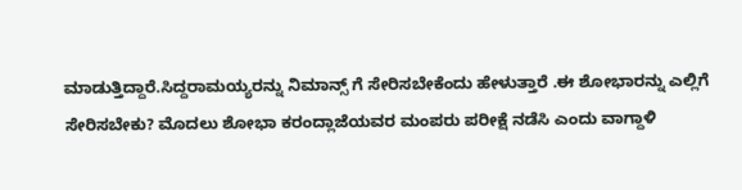ಮಾಡುತ್ತಿದ್ದಾರೆ.ಸಿದ್ದರಾಮಯ್ಯರನ್ನು ನಿಮಾನ್ಸ್ ಗೆ ಸೇರಿಸಬೇಕೆಂದು ಹೇಳುತ್ತಾರೆ .ಈ ಶೋಭಾರನ್ನು ಎಲ್ಲಿಗೆ ಸೇರಿಸಬೇಕು? ಮೊದಲು ಶೋಭಾ ಕರಂದ್ಲಾಜೆಯವರ ಮಂಪರು ಪರೀಕ್ಷೆ ನಡೆಸಿ ಎಂದು ವಾಗ್ದಾಳಿ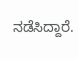ನಡೆಸಿದ್ದಾರೆ.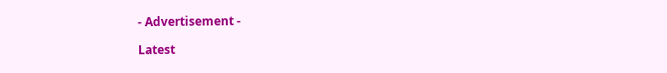- Advertisement -

Latest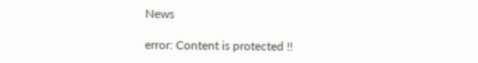News

error: Content is protected !!